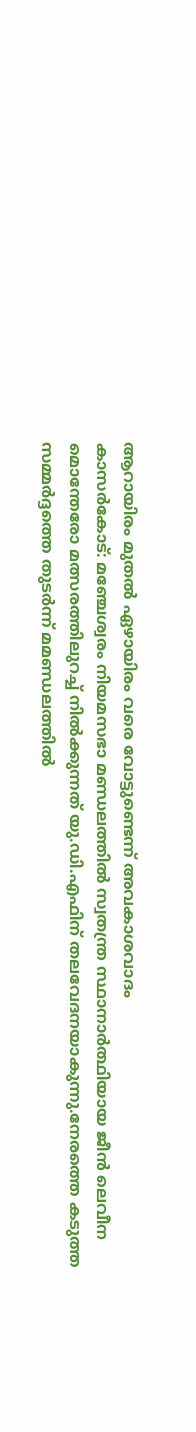ആറായിരം മുതൽ ഏഴായിരം വരെ വോട്ടുണ്ടെന്ന് അവകാശവാദം
കാസർകോട്: മഞ്ചേശ്വരം നിയമസഭാ മണ്ഡലത്തിൽ സ്വതന്ത്ര സ്ഥാനാർത്ഥിയായ ജീൻ ലെവീന മൊന്തേരോ മത്സരത്തിലുറച്ച് നിൽക്കുന്നത് യു.ഡി.എഫിന് തലവേദനയാകുന്നു.നേരത്തെ കടുത്ത സമ്മർദ്ദത്തെ തുടർന്ന് മമണ്ഡലത്തിൽ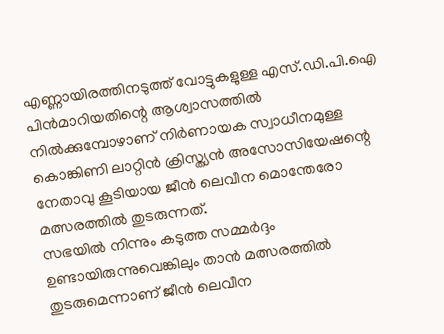എണ്ണായിരത്തിനടുത്ത് വോട്ടുകളുള്ള എസ്.ഡി.പി.ഐ പിൻമാറിയതിന്റെ ആശ്വാസത്തിൽ നിൽക്കുമ്പോഴാണ് നിർണായക സ്വാധീനമുള്ള കൊങ്കിണി ലാറ്റിൻ ക്രിസ്ത്യൻ അസോസിയേഷന്റെ നേതാവു കൂടിയായ ജീൻ ലെവീന മൊന്തേരോ മത്സരത്തിൽ തുടരുന്നത്.
സഭയിൽ നിന്നും കടുത്ത സമ്മർദ്ദം ഉണ്ടായിരുന്നുവെങ്കിലും താൻ മത്സരത്തിൽ തുടരുമെന്നാണ് ജീൻ ലെവീന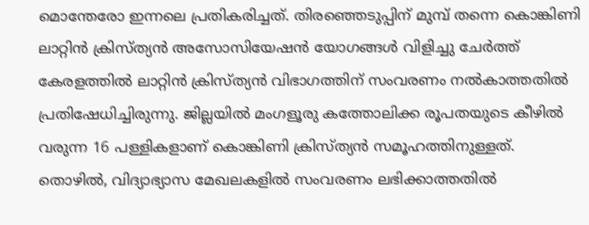മൊന്തേരോ ഇന്നലെ പ്രതികരിച്ചത്. തിരഞ്ഞെടുപ്പിന് മുമ്പ് തന്നെ കൊങ്കിണി ലാറ്റിൻ ക്രിസ്ത്യൻ അസോസിയേഷൻ യോഗങ്ങൾ വിളിച്ചു ചേർത്ത് കേരളത്തിൽ ലാറ്റിൻ ക്രിസ്ത്യൻ വിഭാഗത്തിന് സംവരണം നൽകാത്തതിൽ പ്രതിഷേധിച്ചിരുന്നു. ജില്ലയിൽ മംഗളൂരു കത്തോലിക്ക രൂപതയുടെ കീഴിൽ വരുന്ന 16 പള്ളികളാണ് കൊങ്കിണി ക്രിസ്ത്യൻ സമൂഹത്തിനുള്ളത്. തൊഴിൽ, വിദ്യാഭ്യാസ മേഖലകളിൽ സംവരണം ലഭിക്കാത്തതിൽ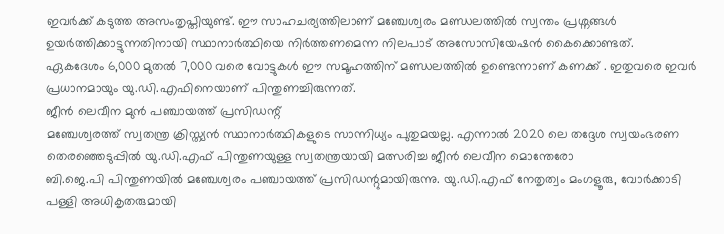ഇവർക്ക് കടുത്ത അസംതൃപ്തിയുണ്ട്. ഈ സാഹചര്യത്തിലാണ് മഞ്ചേശ്വരം മണ്ഡലത്തിൽ സ്വന്തം പ്രശ്നങ്ങൾ ഉയർത്തിക്കാട്ടുന്നതിനായി സ്ഥാനാർത്ഥിയെ നിർത്തണമെന്ന നിലപാട് അസോസിയേഷൻ കൈക്കൊണ്ടത്.
ഏകദേശം 6,000 മുതൽ 7,000 വരെ വോട്ടുകൾ ഈ സമൂഹത്തിന് മണ്ഡലത്തിൽ ഉണ്ടെന്നാണ് കണക്ക് . ഇതുവരെ ഇവർ പ്രധാനമായും യു.ഡി.എഫിനെയാണ് പിന്തുണച്ചിരുന്നത്.
ജീൻ ലെവീന മുൻ പഞ്ചായത്ത് പ്രസിഡന്റ്
മഞ്ചേശ്വരത്ത് സ്വതന്ത്ര ക്രിസ്ത്യൻ സ്ഥാനാർത്ഥികളുടെ സാന്നിധ്യം പുതുമയല്ല. എന്നാൽ 2020 ലെ തദ്ദേശ സ്വയംഭരണ തെരഞ്ഞെടുപ്പിൽ യു.ഡി.എഫ് പിന്തുണയുള്ള സ്വതന്ത്രയായി മത്സരിച്ച ജീൻ ലെവീന മൊന്തേരോ
ബി.ജെ.പി പിന്തുണയിൽ മഞ്ചേശ്വരം പഞ്ചായത്ത് പ്രസിഡന്റുമായിരുന്നു. യു.ഡി.എഫ് നേതൃത്വം മംഗളൂരു, വോർക്കാടി പള്ളി അധികൃതരുമായി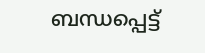ബന്ധപ്പെട്ട്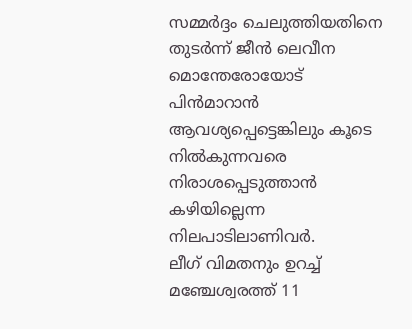സമ്മർദ്ദം ചെലുത്തിയതിനെ തുടർന്ന് ജീൻ ലെവീന മൊന്തേരോയോട് പിൻമാറാൻ ആവശ്യപ്പെട്ടെങ്കിലും കൂടെ നിൽകുന്നവരെ നിരാശപ്പെടുത്താൻ കഴിയില്ലെന്ന നിലപാടിലാണിവർ.
ലീഗ് വിമതനും ഉറച്ച്
മഞ്ചേശ്വരത്ത് 11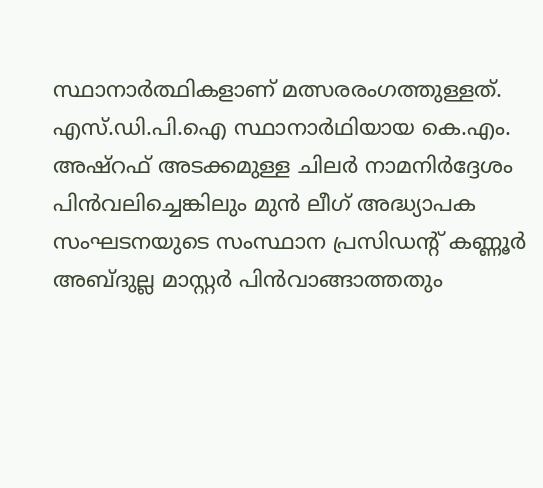സ്ഥാനാർത്ഥികളാണ് മത്സരരംഗത്തുള്ളത്. എസ്.ഡി.പി.ഐ സ്ഥാനാർഥിയായ കെ.എം. അഷ്റഫ് അടക്കമുള്ള ചിലർ നാമനിർദ്ദേശം പിൻവലിച്ചെങ്കിലും മുൻ ലീഗ് അദ്ധ്യാപക സംഘടനയുടെ സംസ്ഥാന പ്രസിഡന്റ് കണ്ണൂർ അബ്ദുല്ല മാസ്റ്റർ പിൻവാങ്ങാത്തതും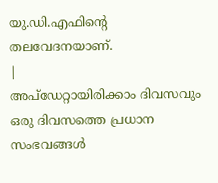യു.ഡി.എഫിന്റെ തലവേദനയാണ്.
|
അപ്ഡേറ്റായിരിക്കാം ദിവസവും
ഒരു ദിവസത്തെ പ്രധാന സംഭവങ്ങൾ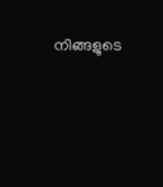നിങ്ങളുടെ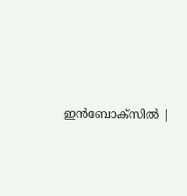ഇൻബോക്സിൽ |